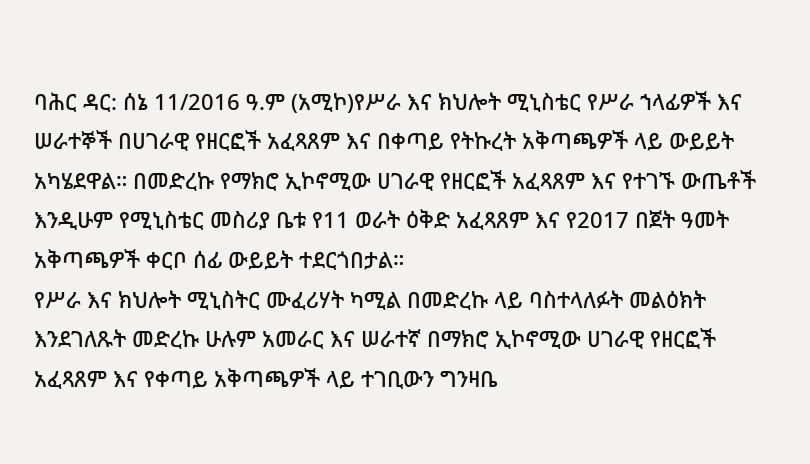ባሕር ዳር: ሰኔ 11/2016 ዓ.ም (አሚኮ)የሥራ እና ክህሎት ሚኒስቴር የሥራ ኀላፊዎች እና ሠራተኞች በሀገራዊ የዘርፎች አፈጻጸም እና በቀጣይ የትኩረት አቅጣጫዎች ላይ ውይይት አካሄደዋል። በመድረኩ የማክሮ ኢኮኖሚው ሀገራዊ የዘርፎች አፈጻጸም እና የተገኙ ውጤቶች እንዲሁም የሚኒስቴር መስሪያ ቤቱ የ11 ወራት ዕቅድ አፈጻጸም እና የ2017 በጀት ዓመት አቅጣጫዎች ቀርቦ ሰፊ ውይይት ተደርጎበታል።
የሥራ እና ክህሎት ሚኒስትር ሙፈሪሃት ካሚል በመድረኩ ላይ ባስተላለፉት መልዕክት እንደገለጹት መድረኩ ሁሉም አመራር እና ሠራተኛ በማክሮ ኢኮኖሚው ሀገራዊ የዘርፎች አፈጻጸም እና የቀጣይ አቅጣጫዎች ላይ ተገቢውን ግንዛቤ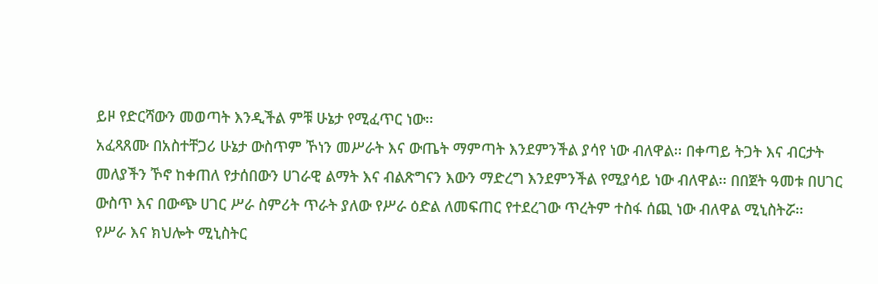ይዞ የድርሻውን መወጣት እንዲችል ምቹ ሁኔታ የሚፈጥር ነው፡፡
አፈጻጸሙ በአስተቸጋሪ ሁኔታ ውስጥም ኾነን መሥራት እና ውጤት ማምጣት እንደምንችል ያሳየ ነው ብለዋል፡፡ በቀጣይ ትጋት እና ብርታት መለያችን ኾኖ ከቀጠለ የታሰበውን ሀገራዊ ልማት እና ብልጽግናን እውን ማድረግ እንደምንችል የሚያሳይ ነው ብለዋል፡፡ በበጀት ዓመቱ በሀገር ውስጥ እና በውጭ ሀገር ሥራ ስምሪት ጥራት ያለው የሥራ ዕድል ለመፍጠር የተደረገው ጥረትም ተስፋ ሰጪ ነው ብለዋል ሚኒስትሯ፡፡
የሥራ እና ክህሎት ሚኒስትር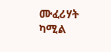ሙፈሪሃት ካሚል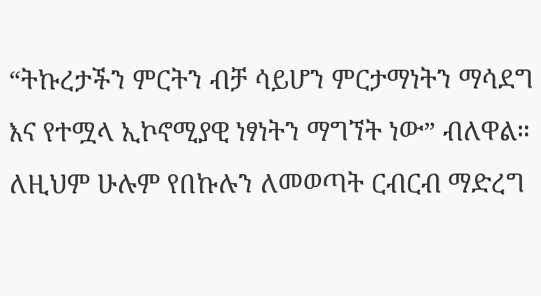“ትኩረታችን ምርትን ብቻ ሳይሆን ምርታማነትን ማሳደግ እና የተሟላ ኢኮኖሚያዊ ነፃነትን ማግኘት ነው” ብለዋል። ለዚህም ሁሉም የበኩሉን ለመወጣት ርብርብ ማድረግ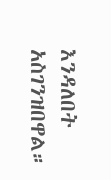እንዳለበት አስገንዝበዋል።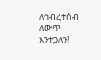ለኅብረተሰብ ለውጥ እንተጋለን!